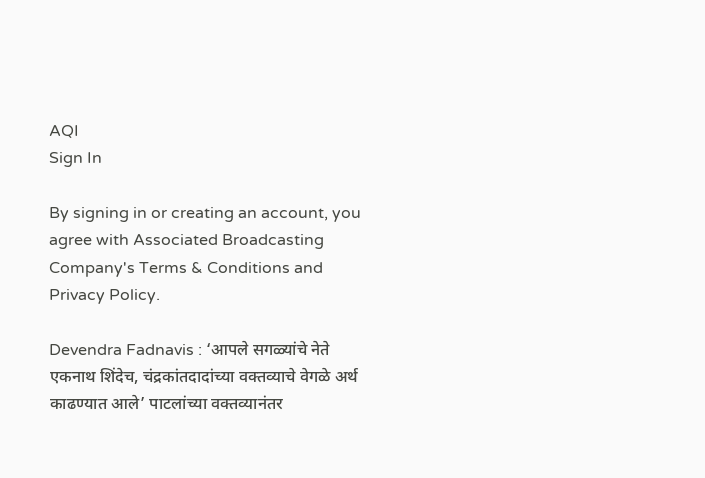AQI
Sign In

By signing in or creating an account, you agree with Associated Broadcasting Company's Terms & Conditions and Privacy Policy.

Devendra Fadnavis : ‘आपले सगळ्यांचे नेते एकनाथ शिंदेच, चंद्रकांतदादांच्या वक्तव्याचे वेगळे अर्थ काढण्यात आले’ पाटलांच्या वक्तव्यानंतर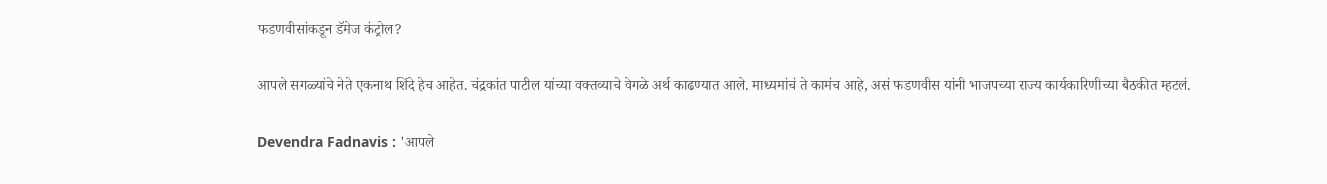फडणवीसांकडून डॅमेज कंट्रोल?

आपले सगळ्यांचे नेते एकनाथ शिंदे हेच आहेत. चंद्रकांत पाटील यांच्या वक्तव्याचे वेगळे अर्थ काढण्यात आले. माध्यमांचं ते कामंच आहे, असं फडणवीस यांनी भाजपच्या राज्य कार्यकारिणीच्या बैठकीत म्हटलं.

Devendra Fadnavis : 'आपले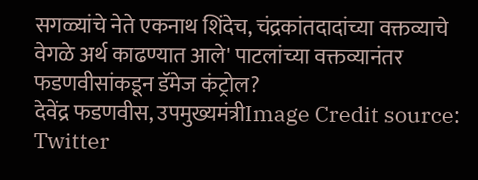सगळ्यांचे नेते एकनाथ शिंदेच, चंद्रकांतदादांच्या वक्तव्याचे वेगळे अर्थ काढण्यात आले' पाटलांच्या वक्तव्यानंतर फडणवीसांकडून डॅमेज कंट्रोल?
देवेंद्र फडणवीस, उपमुख्यमंत्रीImage Credit source: Twitter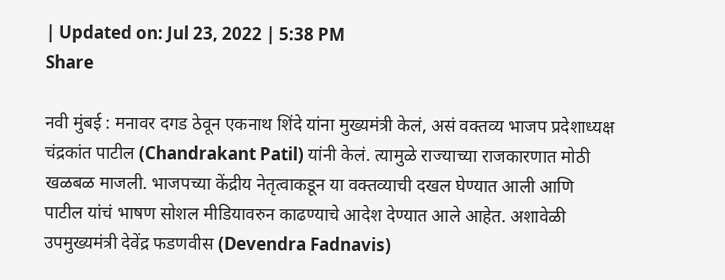| Updated on: Jul 23, 2022 | 5:38 PM
Share

नवी मुंबई : मनावर दगड ठेवून एकनाथ शिंदे यांना मुख्यमंत्री केलं, असं वक्तव्य भाजप प्रदेशाध्यक्ष चंद्रकांत पाटील (Chandrakant Patil) यांनी केलं. त्यामुळे राज्याच्या राजकारणात मोठी खळबळ माजली. भाजपच्या केंद्रीय नेतृत्वाकडून या वक्तव्याची दखल घेण्यात आली आणि पाटील यांचं भाषण सोशल मीडियावरुन काढण्याचे आदेश देण्यात आले आहेत. अशावेळी उपमुख्यमंत्री देवेंद्र फडणवीस (Devendra Fadnavis)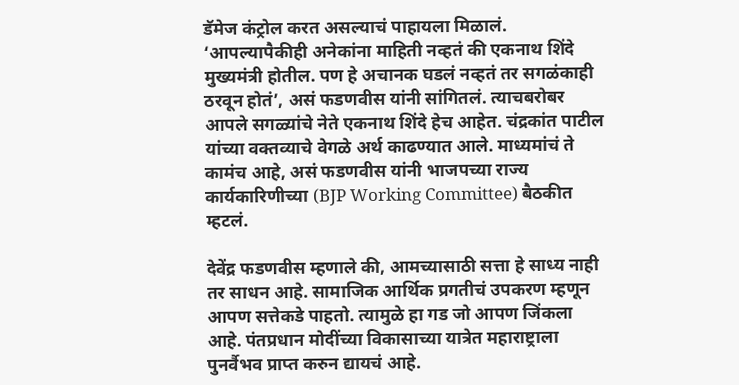डॅमेज कंट्रोल करत असल्याचं पाहायला मिळालं. ‘आपल्यापैकीही अनेकांना माहिती नव्हतं की एकनाथ शिंदे मुख्यमंत्री होतील. पण हे अचानक घडलं नव्हतं तर सगळंकाही ठरवून होतं’, असं फडणवीस यांनी सांगितलं. त्याचबरोबर आपले सगळ्यांचे नेते एकनाथ शिंदे हेच आहेत. चंद्रकांत पाटील यांच्या वक्तव्याचे वेगळे अर्थ काढण्यात आले. माध्यमांचं ते कामंच आहे, असं फडणवीस यांनी भाजपच्या राज्य कार्यकारिणीच्या (BJP Working Committee) बैठकीत म्हटलं.

देवेंद्र फडणवीस म्हणाले की, आमच्यासाठी सत्ता हे साध्य नाही तर साधन आहे. सामाजिक आर्थिक प्रगतीचं उपकरण म्हणून आपण सत्तेकडे पाहतो. त्यामुळे हा गड जो आपण जिंकला आहे. पंतप्रधान मोदींच्या विकासाच्या यात्रेत महाराष्ट्राला पुनर्वैभव प्राप्त करुन द्यायचं आहे.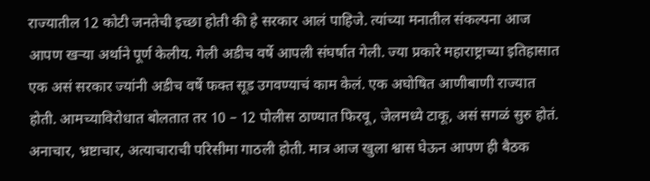राज्यातील 12 कोटी जनतेची इच्छा होती की हे सरकार आलं पाहिजे. त्यांच्या मनातील संकल्पना आज आपण खऱ्या अर्थाने पूर्ण केलीय. गेली अडीच वर्षे आपली संघर्षात गेली. ज्या प्रकारे महाराष्ट्राच्या इतिहासात एक असं सरकार ज्यांनी अडीच वर्षे फक्त सूड उगवण्याचं काम केलं. एक अघोषित आणीबाणी राज्यात होती. आमच्याविरोधात बोलतात तर 10 – 12 पोलीस ठाण्यात फिरवू, जेलमध्ये टाकू, असं सगळं सुरु होतं. अनाचार, भ्रष्टाचार, अत्याचाराची परिसीमा गाठली होती. मात्र आज खुला श्वास घेऊन आपण ही बैठक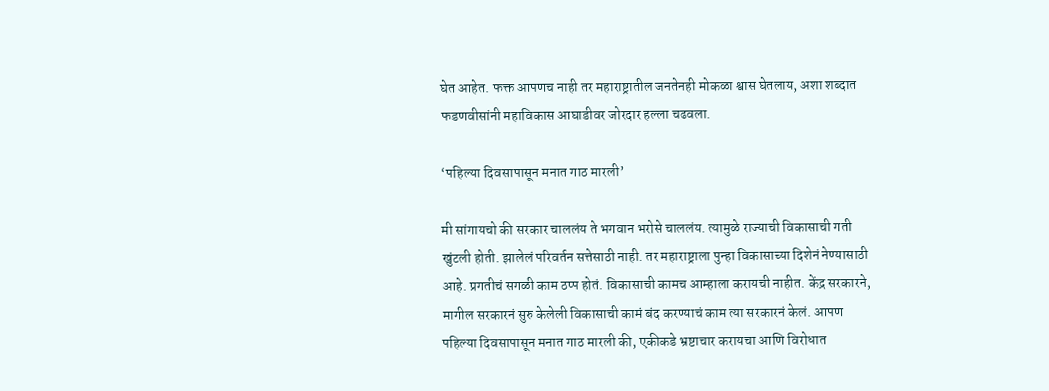घेत आहेत. फक्त आपणच नाही तर महाराष्ट्रातील जनतेनही मोकळा श्वास घेतलाय, अशा शब्दात फडणवीसांनी महाविकास आघाडीवर जोरदार हल्ला चढवला.

‘पहिल्या दिवसापासून मनात गाठ मारली’

मी सांगायचो की सरकार चाललंय ते भगवान भरोसे चाललंय. त्यामुळे राज्याची विकासाची गती खुंटली होती. झालेलं परिवर्तन सत्तेसाठी नाही. तर महाराष्ट्राला पुन्हा विकासाच्या दिशेनं नेण्यासाठी आहे. प्रगतीचं सगळी काम ठप्प होतं. विकासाची कामच आम्हाला करायची नाहीत. केंद्र सरकारने, मागील सरकारनं सुरु केलेली विकासाची कामं बंद करण्याचं काम त्या सरकारनं केलं. आपण पहिल्या दिवसापासून मनात गाठ मारली की, एकीकडे भ्रष्टाचार करायचा आणि विरोधात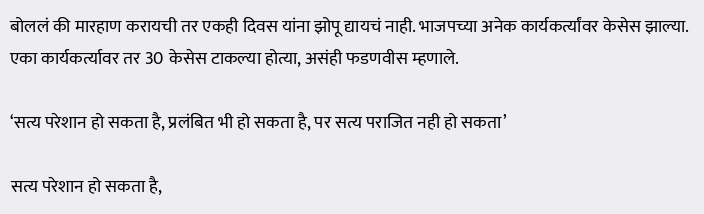बोललं की मारहाण करायची तर एकही दिवस यांना झोपू द्यायचं नाही. भाजपच्या अनेक कार्यकर्त्यांवर केसेस झाल्या. एका कार्यकर्त्यावर तर 30 केसेस टाकल्या होत्या, असंही फडणवीस म्हणाले.

‘सत्य परेशान हो सकता है, प्रलंबित भी हो सकता है, पर सत्य पराजित नही हो सकता’

सत्य परेशान हो सकता है,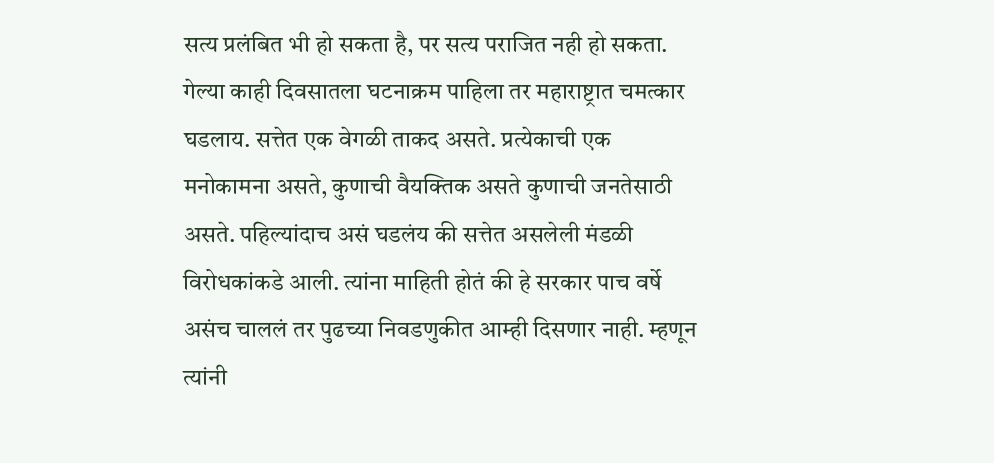सत्य प्रलंबित भी हो सकता है, पर सत्य पराजित नही हो सकता. गेल्या काही दिवसातला घटनाक्रम पाहिला तर महाराष्ट्रात चमत्कार घडलाय. सत्तेत एक वेगळी ताकद असते. प्रत्येकाची एक मनोकामना असते, कुणाची वैयक्तिक असते कुणाची जनतेसाठी असते. पहिल्यांदाच असं घडलंय की सत्तेत असलेली मंडळी विरोधकांकडे आली. त्यांना माहिती होतं की हे सरकार पाच वर्षे असंच चाललं तर पुढच्या निवडणुकीत आम्ही दिसणार नाही. म्हणून त्यांनी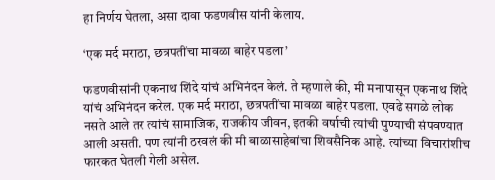हा निर्णय घेतला, असा दावा फडणवीस यांनी केलाय.

‘एक मर्द मराठा, छत्रपतींचा मावळा बाहेर पडला’

फडणवीसांनी एकनाथ शिंदे यांचं अभिनंदन केलं. ते म्हणाले की, मी मनापासून एकनाथ शिंदे यांचं अभिनंदन करेल. एक मर्द मराठा, छत्रपतींचा मावळा बाहेर पडला. एवढे सगळे लोक नसते आले तर त्यांचं सामाजिक, राजकीय जीवन, इतकी वर्षाची त्यांची पुण्याची संपवण्यात आली असती. पण त्यांनी ठरवलं की मी बाळासाहेबांचा शिवसैनिक आहे. त्यांच्या विचारांशीच फारकत घेतली गेली असेल.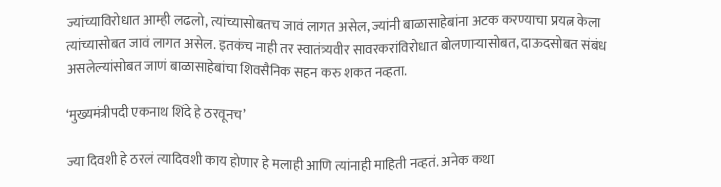ज्यांच्याविरोधात आम्ही लढलो, त्यांच्यासोबतच जावं लागत असेल, ज्यांनी बाळासाहेबांना अटक करण्याचा प्रयत्न केला त्यांच्यासोबत जावं लागत असेल. इतकंच नाही तर स्वातंत्र्यवीर सावरकरांविरोधात बोलणाऱ्यासोबत, दाऊदसोबत संबंध असलेल्यांसोबत जाणं बाळासाहेबांचा शिवसैनिक सहन करु शकत नव्हता.

‘मुख्यमंत्रीपदी एकनाथ शिंदे हे ठरवूनच’

ज्या दिवशी हे ठरलं त्यादिवशी काय होणार हे मलाही आणि त्यांनाही माहिती नव्हतं. अनेक कथा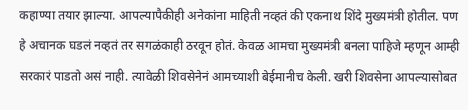कहाण्या तयार झाल्या. आपल्यापैकीही अनेकांना माहिती नव्हतं की एकनाथ शिंदे मुख्यमंत्री होतील. पण हे अचानक घडलं नव्हतं तर सगळंकाही ठरवून होतं. केवळ आमचा मुख्यमंत्री बनला पाहिजे म्हणून आम्ही सरकारं पाडतो असं नाही. त्यावेळी शिवसेनेनं आमच्याशी बेईमानीच केली. खरी शिवसेना आपल्यासोबत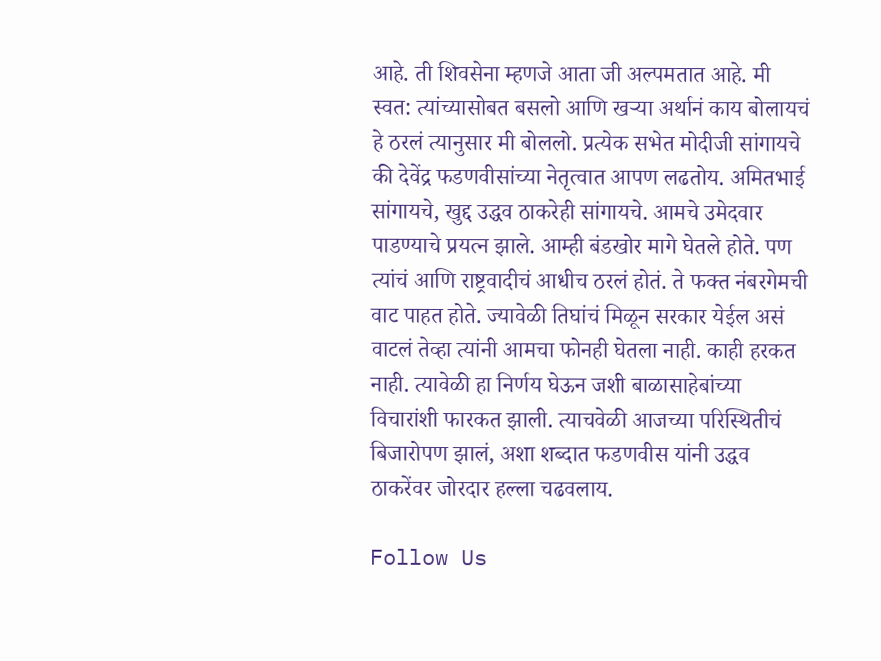आहे. ती शिवसेना म्हणजे आता जी अल्पमतात आहे. मी स्वत: त्यांच्यासोबत बसलो आणि खऱ्या अर्थानं काय बोलायचं हे ठरलं त्यानुसार मी बोललो. प्रत्येक सभेत मोदीजी सांगायचे की देवेंद्र फडणवीसांच्या नेतृत्वात आपण लढतोय. अमितभाई सांगायचे, खुद्द उद्धव ठाकरेही सांगायचे. आमचे उमेदवार पाडण्याचे प्रयत्न झाले. आम्ही बंडखोर मागे घेतले होते. पण त्यांचं आणि राष्ट्रवादीचं आधीच ठरलं होतं. ते फक्त नंबरगेमची वाट पाहत होते. ज्यावेळी तिघांचं मिळून सरकार येईल असं वाटलं तेव्हा त्यांनी आमचा फोनही घेतला नाही. काही हरकत नाही. त्यावेळी हा निर्णय घेऊन जशी बाळासाहेबांच्या विचारांशी फारकत झाली. त्याचवेळी आजच्या परिस्थितीचं बिजारोपण झालं, अशा शब्दात फडणवीस यांनी उद्धव ठाकरेंवर जोरदार हल्ला चढवलाय.

Follow Us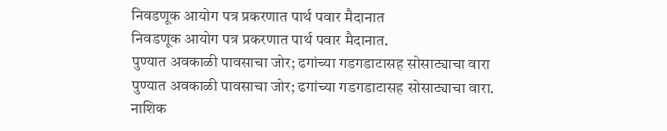निवडणूक आयोग पत्र प्रकरणात पार्थ पवार मैदानात
निवडणूक आयोग पत्र प्रकरणात पार्थ पवार मैदानात.
पुण्यात अवकाळी पावसाचा जोर; ढगांच्या गडगडाटासह सोसाट्याचा वारा
पुण्यात अवकाळी पावसाचा जोर; ढगांच्या गडगडाटासह सोसाट्याचा वारा.
नाशिक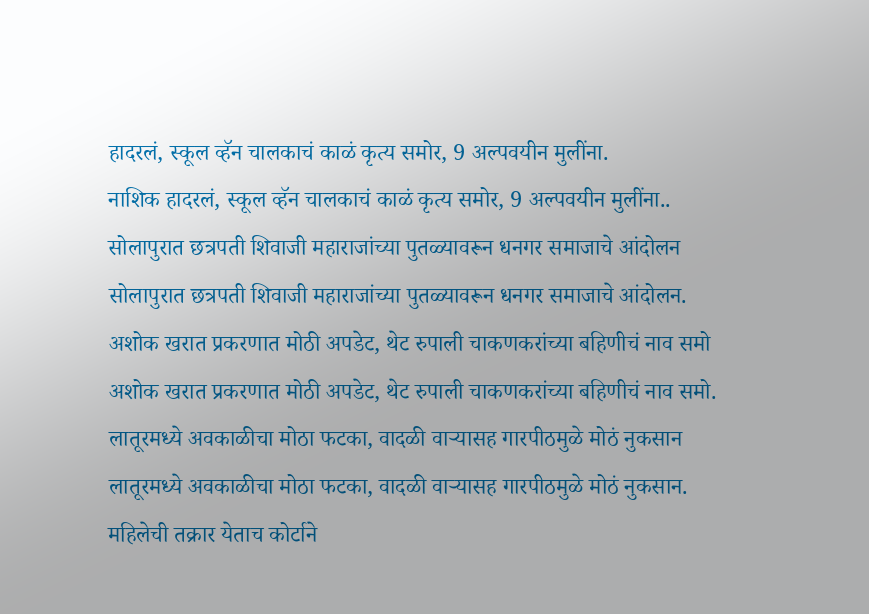हादरलं, स्कूल व्हॅन चालकाचं काळं कृत्य समोर, 9 अल्पवयीन मुलींना.
नाशिक हादरलं, स्कूल व्हॅन चालकाचं काळं कृत्य समोर, 9 अल्पवयीन मुलींना..
सोलापुरात छत्रपती शिवाजी महाराजांच्या पुतळ्यावरून धनगर समाजाचे आंदोलन
सोलापुरात छत्रपती शिवाजी महाराजांच्या पुतळ्यावरून धनगर समाजाचे आंदोलन.
अशोक खरात प्रकरणात मोठी अपडेट, थेट रुपाली चाकणकरांच्या बहिणीचं नाव समो
अशोक खरात प्रकरणात मोठी अपडेट, थेट रुपाली चाकणकरांच्या बहिणीचं नाव समो.
लातूरमध्ये अवकाळीचा मोठा फटका, वादळी वाऱ्यासह गारपीठमुळे मोठं नुकसान
लातूरमध्ये अवकाळीचा मोठा फटका, वादळी वाऱ्यासह गारपीठमुळे मोठं नुकसान.
महिलेची तक्रार येताच कोर्टाने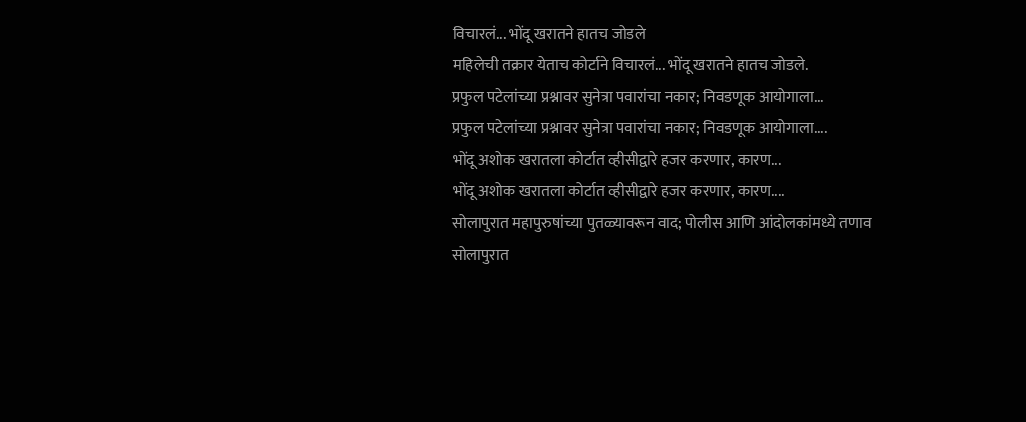विचारलं... भोंदू खरातने हातच जोडले
महिलेची तक्रार येताच कोर्टाने विचारलं... भोंदू खरातने हातच जोडले.
प्रफुल पटेलांच्या प्रश्नावर सुनेत्रा पवारांचा नकार; निवडणूक आयोगाला...
प्रफुल पटेलांच्या प्रश्नावर सुनेत्रा पवारांचा नकार; निवडणूक आयोगाला....
भोंदू अशोक खरातला कोर्टात व्हीसीद्वारे हजर करणार, कारण...
भोंदू अशोक खरातला कोर्टात व्हीसीद्वारे हजर करणार, कारण....
सोलापुरात महापुरुषांच्या पुतळ्यावरून वाद; पोलीस आणि आंदोलकांमध्ये तणाव
सोलापुरात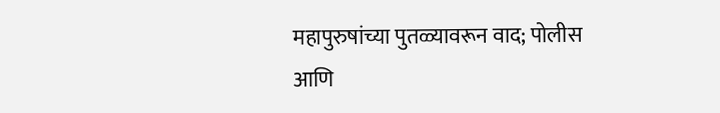महापुरुषांच्या पुतळ्यावरून वाद; पोलीस आणि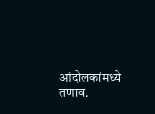आंदोलकांमध्ये तणाव.